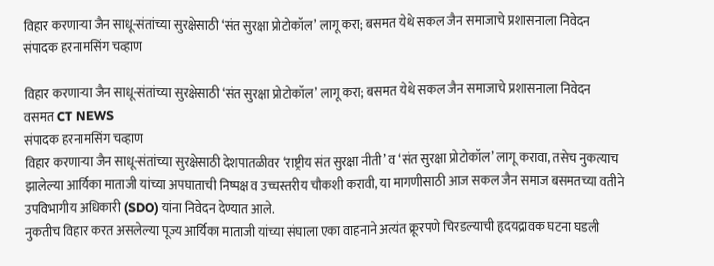विहार करणाऱ्या जैन साधू-संतांच्या सुरक्षेसाठी ‘संत सुरक्षा प्रोटोकॉल’ लागू करा; बसमत येथे सकल जैन समाजाचे प्रशासनाला निवेदन
संपादक हरनामसिंग चव्हाण

विहार करणाऱ्या जैन साधू-संतांच्या सुरक्षेसाठी ‘संत सुरक्षा प्रोटोकॉल’ लागू करा; बसमत येथे सकल जैन समाजाचे प्रशासनाला निवेदन
वसमत CT NEWS
संपादक हरनामसिंग चव्हाण
विहार करणाऱ्या जैन साधू-संतांच्या सुरक्षेसाठी देशपातळीवर ‘राष्ट्रीय संत सुरक्षा नीती’ व ‘संत सुरक्षा प्रोटोकॉल’ लागू करावा, तसेच नुकत्याच झालेल्या आर्यिका माताजी यांच्या अपघाताची निष्पक्ष व उच्चस्तरीय चौकशी करावी, या मागणीसाठी आज सकल जैन समाज बसमतच्या वतीने उपविभागीय अधिकारी (SDO) यांना निवेदन देण्यात आले.
नुकतीच विहार करत असलेल्या पूज्य आर्यिका माताजी यांच्या संघाला एका वाहनाने अत्यंत क्रूरपणे चिरडल्याची हृदयद्रावक घटना घडली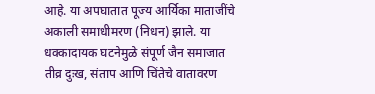आहे. या अपघातात पूज्य आर्यिका माताजींचे अकाली समाधीमरण (निधन) झाले. या धक्कादायक घटनेमुळे संपूर्ण जैन समाजात तीव्र दुःख, संताप आणि चिंतेचे वातावरण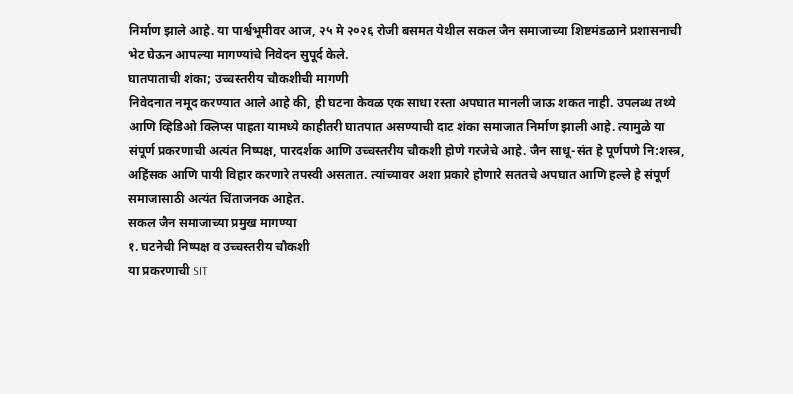निर्माण झाले आहे. या पार्श्वभूमीवर आज, २५ मे २०२६ रोजी बसमत येथील सकल जैन समाजाच्या शिष्टमंडळाने प्रशासनाची भेट घेऊन आपल्या मागण्यांचे निवेदन सुपूर्द केले.
घातपाताची शंका; उच्चस्तरीय चौकशीची मागणी
निवेदनात नमूद करण्यात आले आहे की, ही घटना केवळ एक साधा रस्ता अपघात मानली जाऊ शकत नाही. उपलब्ध तथ्ये आणि व्हिडिओ क्लिप्स पाहता यामध्ये काहीतरी घातपात असण्याची दाट शंका समाजात निर्माण झाली आहे. त्यामुळे या संपूर्ण प्रकरणाची अत्यंत निष्पक्ष, पारदर्शक आणि उच्चस्तरीय चौकशी होणे गरजेचे आहे. जैन साधू-संत हे पूर्णपणे नि:शस्त्र, अहिंसक आणि पायी विहार करणारे तपस्वी असतात. त्यांच्यावर अशा प्रकारे होणारे सततचे अपघात आणि हल्ले हे संपूर्ण समाजासाठी अत्यंत चिंताजनक आहेत.
सकल जैन समाजाच्या प्रमुख मागण्या
१. घटनेची निष्पक्ष व उच्चस्तरीय चौकशी
या प्रकरणाची SIT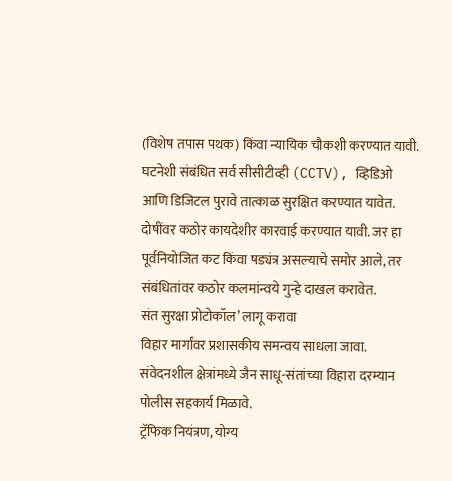(विशेष तपास पथक) किंवा न्यायिक चौकशी करण्यात यावी.
घटनेशी संबंधित सर्व सीसीटीव्ही (CCTV), व्हिडिओ आणि डिजिटल पुरावे तात्काळ सुरक्षित करण्यात यावेत.
दोषींवर कठोर कायदेशीर कारवाई करण्यात यावी. जर हा पूर्वनियोजित कट किंवा षड्यंत्र असल्याचे समोर आले, तर संबंधितांवर कठोर कलमांन्वये गुन्हे दाखल करावेत.
संत सुरक्षा प्रोटोकॉल’ लागू करावा
विहार मार्गांवर प्रशासकीय समन्वय साधला जावा.
संवेदनशील क्षेत्रांमध्ये जैन साधू-संतांच्या विहारा दरम्यान पोलीस सहकार्य मिळावे.
ट्रॅफिक नियंत्रण, योग्य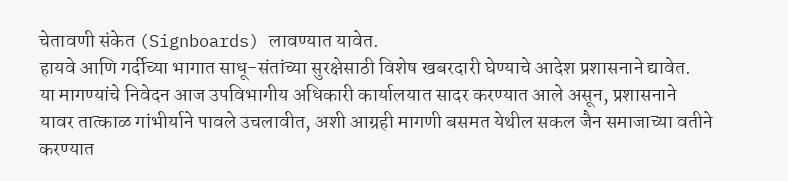चेतावणी संकेत (Signboards) लावण्यात यावेत.
हायवे आणि गर्दीच्या भागात साधू-संतांच्या सुरक्षेसाठी विशेष खबरदारी घेण्याचे आदेश प्रशासनाने द्यावेत.
या मागण्यांचे निवेदन आज उपविभागीय अधिकारी कार्यालयात सादर करण्यात आले असून, प्रशासनाने यावर तात्काळ गांभीर्याने पावले उचलावीत, अशी आग्रही मागणी बसमत येथील सकल जैन समाजाच्या वतीने करण्यात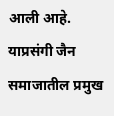आली आहे. याप्रसंगी जैन समाजातील प्रमुख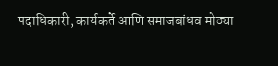पदाधिकारी, कार्यकर्ते आणि समाजबांधव मोठ्या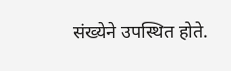संख्येने उपस्थित होते.